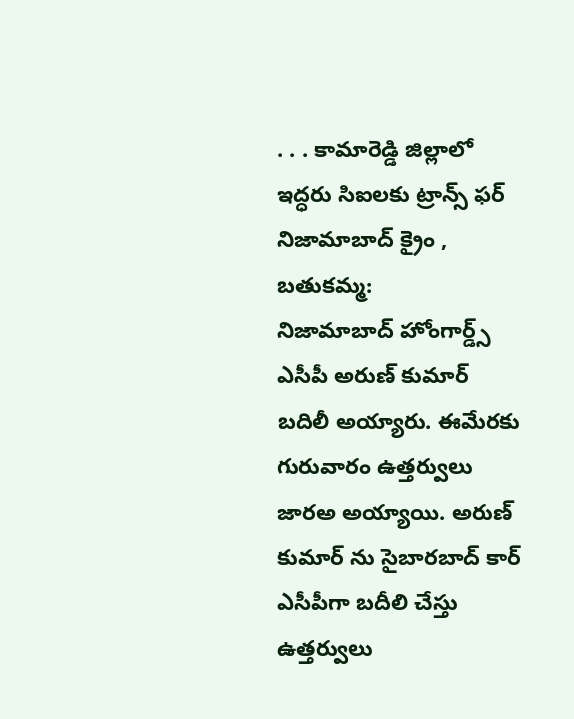. . . కామారెడ్డి జిల్లాలో ఇద్ధరు సిఐలకు ట్రాన్స్ ఫర్
నిజామాబాద్ క్రైం , బతుకమ్మ:
నిజామాబాద్ హోంగార్డ్స్ ఎసీపీ అరుణ్ కుమార్ బదిలీ అయ్యారు. ఈమేరకు గురువారం ఉత్తర్వులు జారఅ అయ్యాయి. అరుణ్ కుమార్ ను సైబారబాద్ కార్ ఎసీపీగా బదీలి చేస్తు ఉత్తర్వులు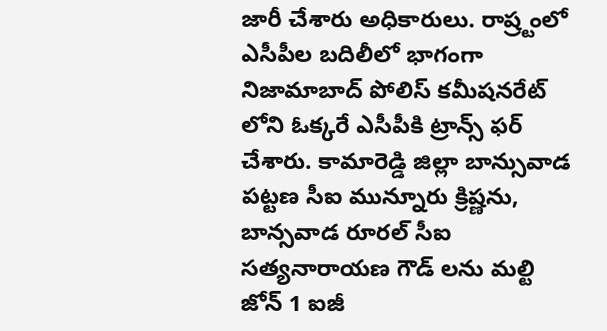జారీ చేశారు అధికారులు. రాష్ర్టంలో ఎసీపీల బదిలీలో భాగంగా నిజామాబాద్ పోలిస్ కమీషనరేట్ లోని ఓక్కరే ఎసీపీకి ట్రాన్స్ ఫర్ చేశారు. కామారెడ్డి జిల్లా బాన్సువాడ పట్టణ సీఐ మున్నూరు క్రిష్ణను, బాన్సవాడ రూరల్ సీఐ సత్యనారాయణ గౌడ్ లను మల్టి జోన్ 1 ఐజీ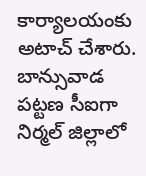కార్యాలయంకు అటాచ్ చేశారు. బాన్సువాడ పట్టణ సీఐగా నిర్మల్ జిల్లాలో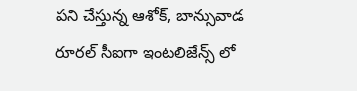పని చేస్తున్న ఆశోక్, బాన్సువాడ రూరల్ సీఐగా ఇంటలిజేన్స్ లో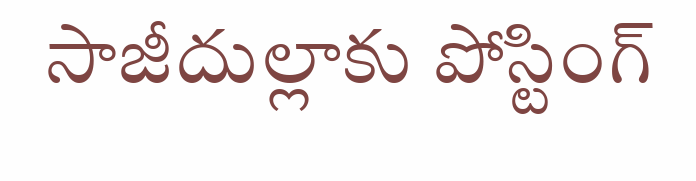సాజీదుల్లాకు పోస్టింగ్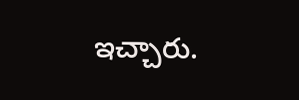ఇచ్చారు.